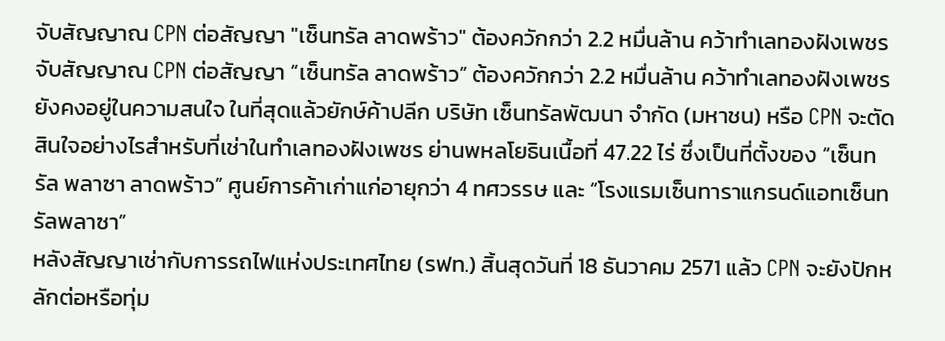จับสัญญาณ CPN ต่อสัญญา "เซ็นทรัล ลาดพร้าว" ต้องควักกว่า 2.2 หมื่นล้าน คว้าทำเลทองฝังเพชร
จับสัญญาณ CPN ต่อสัญญา “เซ็นทรัล ลาดพร้าว” ต้องควักกว่า 2.2 หมื่นล้าน คว้าทำเลทองฝังเพชร
ยังคงอยู่ในความสนใจ ในที่สุดแล้วยักษ์ค้าปลีก บริษัท เซ็นทรัลพัฒนา จำกัด (มหาชน) หรือ CPN จะตัดสินใจอย่างไรสำหรับที่เช่าในทำเลทองฝังเพชร ย่านพหลโยธินเนื้อที่ 47.22 ไร่ ซึ่งเป็นที่ตั้งของ “เซ็นทรัล พลาซา ลาดพร้าว” ศูนย์การค้าเก่าแก่อายุกว่า 4 ทศวรรษ และ “โรงแรมเซ็นทาราแกรนด์แอทเซ็นทรัลพลาซา”
หลังสัญญาเช่ากับการรถไฟแห่งประเทศไทย (รฟท.) สิ้นสุดวันที่ 18 ธันวาคม 2571 แล้ว CPN จะยังปักหลักต่อหรือทุ่ม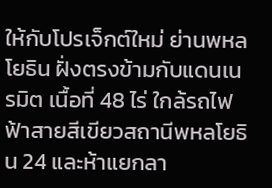ให้กับโปรเจ็กต์ใหม่ ย่านพหลโยธิน ฝั่งตรงข้ามกับแดนเนรมิต เนื้อที่ 48 ไร่ ใกล้รถไฟฟ้าสายสีเขียวสถานีพหลโยธิน 24 และห้าแยกลา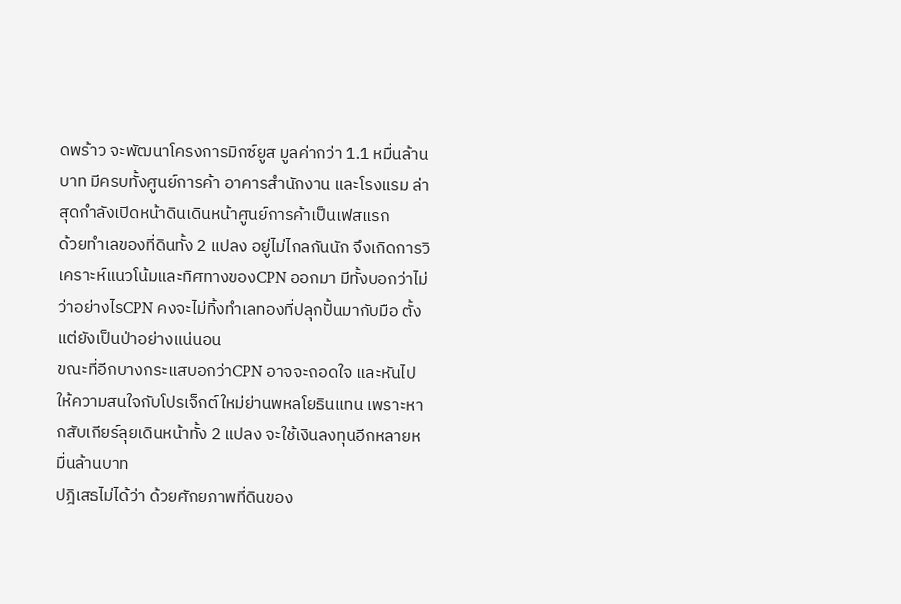ดพร้าว จะพัฒนาโครงการมิกซ์ยูส มูลค่ากว่า 1.1 หมื่นล้านบาท มีครบทั้งศูนย์การค้า อาคารสำนักงาน และโรงแรม ล่าสุดกำลังเปิดหน้าดินเดินหน้าศูนย์การค้าเป็นเฟสแรก
ด้วยทำเลของที่ดินทั้ง 2 แปลง อยู่ไม่ไกลกันนัก จึงเกิดการวิเคราะห์แนวโน้มและทิศทางของCPN ออกมา มีทั้งบอกว่าไม่ว่าอย่างไรCPN คงจะไม่ทิ้งทำเลทองที่ปลุกปั้นมากับมือ ตั้งแต่ยังเป็นป่าอย่างแน่นอน
ขณะที่อีกบางกระแสบอกว่าCPN อาจจะถอดใจ และหันไปให้ความสนใจกับโปรเจ็กต์ใหม่ย่านพหลโยธินแทน เพราะหากสับเกียร์ลุยเดินหน้าทั้ง 2 แปลง จะใช้เงินลงทุนอีกหลายหมื่นล้านบาท
ปฎิเสธไม่ได้ว่า ด้วยศักยภาพที่ดินของ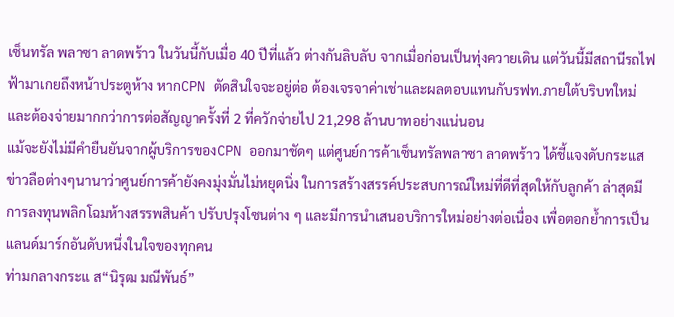เซ็นทรัล พลาซา ลาดพร้าว ในวันนี้กับเมื่อ 40 ปีที่แล้ว ต่างกันลิบลับ จากเมื่อก่อนเป็นทุ่งควายเดิน แต่วันนี้มีสถานีรถไฟฟ้ามาเกยถึงหน้าประตูห้าง หากCPN ตัดสินใจจะอยู่ต่อ ต้องเจรจาค่าเช่าและผลตอบแทนกับรฟท.ภายใต้บริบทใหม่ และต้องจ่ายมากกว่าการต่อสัญญาครั้งที่ 2 ที่ควักจ่ายไป 21,298 ล้านบาทอย่างแน่นอน
แม้จะยังไม่มีคำยืนยันจากผู้บริการของCPN ออกมาชัดๆ แต่ศูนย์การค้าเซ็นทรัลพลาซา ลาดพร้าว ได้ชี้แจงดับกระแสข่าวลือต่างๆนานาว่าศูนย์การค้ายังคงมุ่งมั่นไม่หยุดนิ่ง ในการสร้างสรรค์ประสบการณ์ใหม่ที่ดีที่สุดให้กับลูกค้า ล่าสุดมีการลงทุนพลิกโฉมห้างสรรพสินค้า ปรับปรุงโซนต่าง ๆ และมีการนำเสนอบริการใหม่อย่างต่อเนื่อง เพื่อตอกย้ำการเป็นแลนด์มาร์กอันดับหนึ่งในใจของทุกคน
ท่ามกลางกระแ ส“นิรุฒ มณีพันธ์”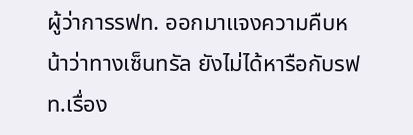ผู้ว่าการรฟท. ออกมาแจงความคืบหน้าว่าทางเซ็นทรัล ยังไม่ได้หารือกับรฟท.เรื่อง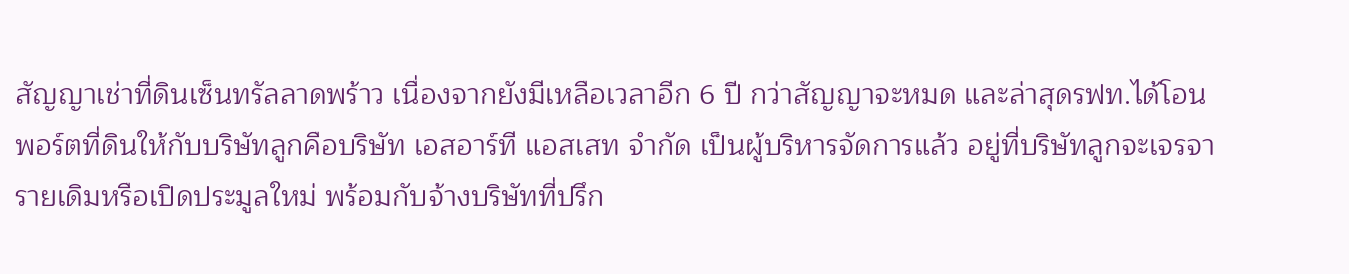สัญญาเช่าที่ดินเซ็นทรัลลาดพร้าว เนื่องจากยังมีเหลือเวลาอีก 6 ปี กว่าสัญญาจะหมด และล่าสุดรฟท.ได้โอนพอร์ตที่ดินให้กับบริษัทลูกคือบริษัท เอสอาร์ที แอสเสท จำกัด เป็นผู้บริหารจัดการแล้ว อยู่ที่บริษัทลูกจะเจรจารายเดิมหรือเปิดประมูลใหม่ พร้อมกับจ้างบริษัทที่ปรึก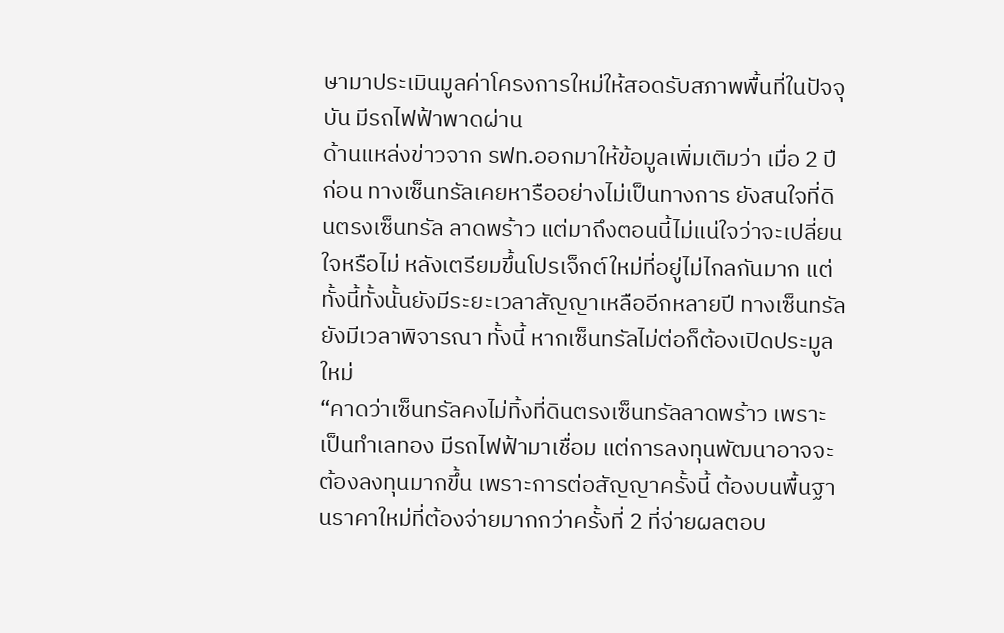ษามาประเมินมูลค่าโครงการใหม่ให้สอดรับสภาพพื้นที่ในปัจจุบัน มีรถไฟฟ้าพาดผ่าน
ด้านแหล่งข่าวจาก รฟท.ออกมาให้ข้อมูลเพิ่มเติมว่า เมื่อ 2 ปีก่อน ทางเซ็นทรัลเคยหารืออย่างไม่เป็นทางการ ยังสนใจที่ดินตรงเซ็นทรัล ลาดพร้าว แต่มาถึงตอนนี้ไม่แน่ใจว่าจะเปลี่ยนใจหรือไม่ หลังเตรียมขึ้นโปรเจ็กต์ใหม่ที่อยู่ไม่ไกลกันมาก แต่ทั้งนี้ทั้งนั้นยังมีระยะเวลาสัญญาเหลืออีกหลายปี ทางเซ็นทรัลยังมีเวลาพิจารณา ทั้งนี้ หากเซ็นทรัลไม่ต่อก็ต้องเปิดประมูลใหม่
“คาดว่าเซ็นทรัลคงไม่ทิ้งที่ดินตรงเซ็นทรัลลาดพร้าว เพราะเป็นทำเลทอง มีรถไฟฟ้ามาเชื่อม แต่การลงทุนพัฒนาอาจจะต้องลงทุนมากขึ้น เพราะการต่อสัญญาครั้งนี้ ต้องบนพื้นฐานราคาใหม่ที่ต้องจ่ายมากกว่าครั้งที่ 2 ที่จ่ายผลตอบ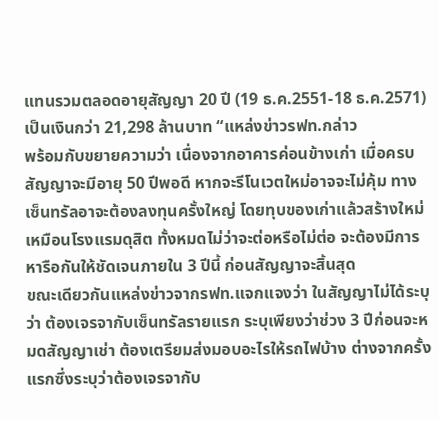แทนรวมตลอดอายุสัญญา 20 ปี (19 ธ.ค.2551-18 ธ.ค.2571) เป็นเงินกว่า 21,298 ล้านบาท “แหล่งข่าวรฟท.กล่าว
พร้อมกับขยายความว่า เนื่องจากอาคารค่อนข้างเก่า เมื่อครบสัญญาจะมีอายุ 50 ปีพอดี หากจะรีโนเวตใหม่อาจจะไม่คุ้ม ทางเซ็นทรัลอาจะต้องลงทุนครั้งใหญ่ โดยทุบของเก่าแล้วสร้างใหม่เหมือนโรงแรมดุสิต ทั้งหมดไม่ว่าจะต่อหรือไม่ต่อ จะต้องมีการหารือกันให้ชัดเจนภายใน 3 ปีนี้ ก่อนสัญญาจะสิ้นสุด
ขณะเดียวกันแหล่งข่าวจากรฟท.แจกแจงว่า ในสัญญาไม่ได้ระบุว่า ต้องเจรจากับเซ็นทรัลรายแรก ระบุเพียงว่าช่วง 3 ปีก่อนจะหมดสัญญาเช่า ต้องเตรียมส่งมอบอะไรให้รถไฟบ้าง ต่างจากครั้งแรกซึ่งระบุว่าต้องเจรจากับ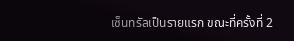เซ็นทรัลเป็นรายแรก ขณะที่ครั้งที่ 2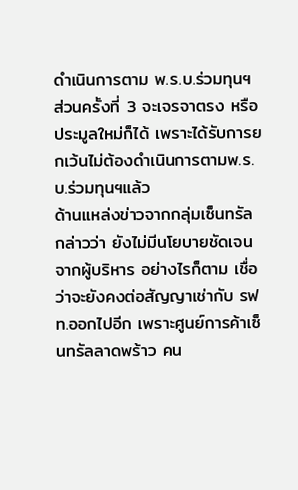ดำเนินการตาม พ.ร.บ.ร่วมทุนฯ ส่วนครั้งที่ 3 จะเจรจาตรง หรือประมูลใหม่ก็ได้ เพราะได้รับการยกเว้นไม่ต้องดำเนินการตามพ.ร.บ.ร่วมทุนฯแล้ว
ด้านแหล่งข่าวจากกลุ่มเซ็นทรัล กล่าวว่า ยังไม่มีนโยบายชัดเจนจากผู้บริหาร อย่างไรก็ตาม เชื่อว่าจะยังคงต่อสัญญาเช่ากับ รฟท.ออกไปอีก เพราะศูนย์การค้าเซ็นทรัลลาดพร้าว คน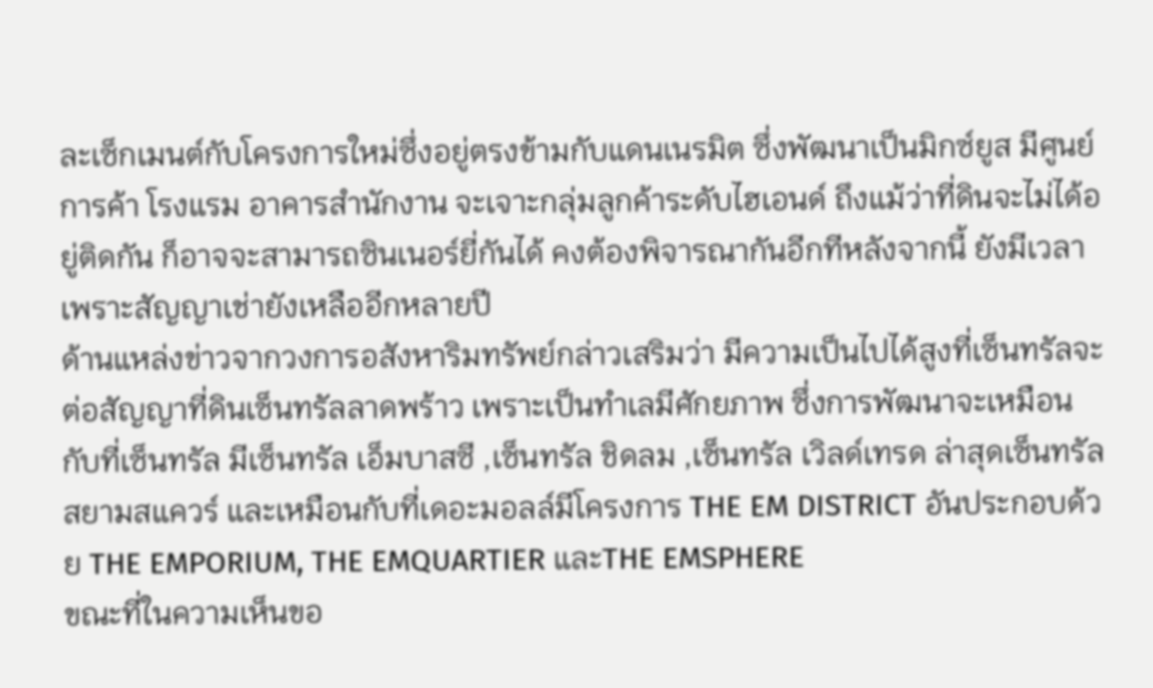ละเซ็กเมนต์กับโครงการใหม่ซึ่งอยู่ตรงข้ามกับแดนเนรมิต ซึ่งพัฒนาเป็นมิกซ์ยูส มีศูนย์การค้า โรงแรม อาคารสำนักงาน จะเจาะกลุ่มลูกค้าระดับไฮเอนด์ ถึงแม้ว่าที่ดินจะไม่ได้อยู่ติดกัน ก็อาจจะสามารถซินเนอร์ยี่กันได้ คงต้องพิจารณากันอีกทีหลังจากนี้ ยังมีเวลาเพราะสัญญาเช่ายังเหลืออีกหลายปี
ด้านแหล่งข่าวจากวงการอสังหาริมทรัพย์กล่าวเสริมว่า มีความเป็นไปได้สูงที่เซ็นทรัลจะต่อสัญญาที่ดินเซ็นทรัลลาดพร้าว เพราะเป็นทำเลมีศักยภาพ ซึ่งการพัฒนาจะเหมือนกับที่เซ็นทรัล มีเซ็นทรัล เอ็มบาสซี ,เซ็นทรัล ชิดลม ,เซ็นทรัล เวิลด์เทรด ล่าสุดเซ็นทรัลสยามสแควร์ และเหมือนกับที่เดอะมอลล์มีโครงการ THE EM DISTRICT อันประกอบด้วย THE EMPORIUM, THE EMQUARTIER และTHE EMSPHERE
ขณะที่ในความเห็นขอ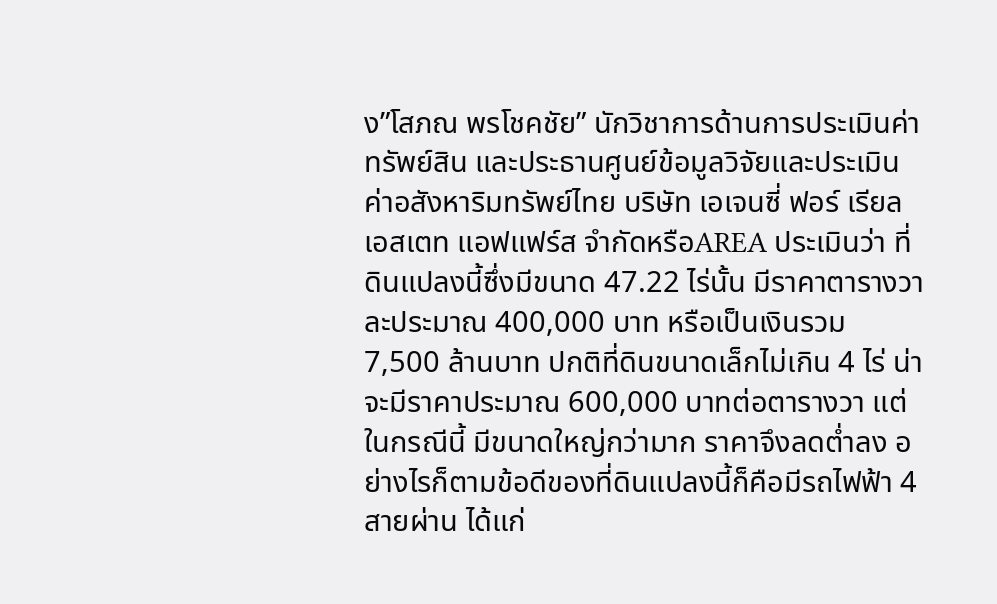ง”โสภณ พรโชคชัย” นักวิชาการด้านการประเมินค่าทรัพย์สิน และประธานศูนย์ข้อมูลวิจัยและประเมินค่าอสังหาริมทรัพย์ไทย บริษัท เอเจนซี่ ฟอร์ เรียลเอสเตท แอฟแฟร์ส จำกัดหรือAREA ประเมินว่า ที่ดินแปลงนี้ซึ่งมีขนาด 47.22 ไร่นั้น มีราคาตารางวาละประมาณ 400,000 บาท หรือเป็นเงินรวม 7,500 ล้านบาท ปกติที่ดินขนาดเล็กไม่เกิน 4 ไร่ น่าจะมีราคาประมาณ 600,000 บาทต่อตารางวา แต่ในกรณีนี้ มีขนาดใหญ่กว่ามาก ราคาจึงลดต่ำลง อย่างไรก็ตามข้อดีของที่ดินแปลงนี้ก็คือมีรถไฟฟ้า 4 สายผ่าน ได้แก่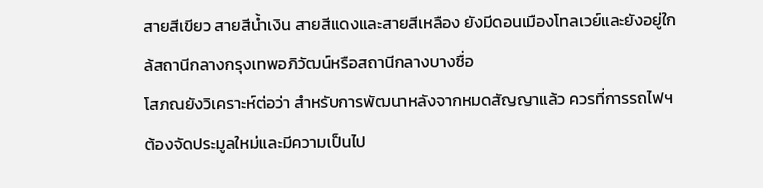สายสีเขียว สายสีน้ำเงิน สายสีแดงและสายสีเหลือง ยังมีดอนเมืองโทลเวย์และยังอยู่ใกล้สถานีกลางกรุงเทพอภิวัฒน์หรือสถานีกลางบางซื่อ
โสภณยังวิเคราะห์ต่อว่า สำหรับการพัฒนาหลังจากหมดสัญญาแล้ว ควรที่การรถไฟฯต้องจัดประมูลใหม่และมีความเป็นไป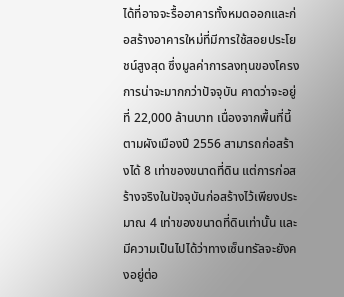ได้ที่อาจจะรื้ออาคารทั้งหมดออกและก่อสร้างอาคารใหม่ที่มีการใช้สอยประโยชน์สูงสุด ซึ่งมูลค่าการลงทุนของโครงการน่าจะมากกว่าปัจจุบัน คาดว่าจะอยู่ที่ 22,000 ล้านบาท เนื่องจากพื้นที่นี้ตามผังเมืองปี 2556 สามารถก่อสร้างได้ 8 เท่าของขนาดที่ดิน แต่การก่อสร้างจริงในปัจจุบันก่อสร้างไว้เพียงประมาณ 4 เท่าของขนาดที่ดินเท่านั้น และมีความเป็นไปได้ว่าทางเซ็นทรัลจะยังคงอยู่ต่อ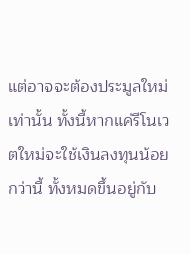แต่อาจจะต้องประมูลใหม่เท่านั้น ทั้งนี้หากแค่รีโนเวตใหม่จะใช้เงินลงทุนน้อยกว่านี้ ทั้งหมดขึ้นอยู่กับ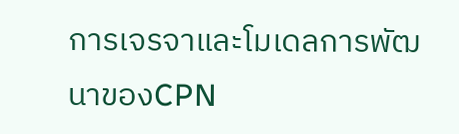การเจรจาและโมเดลการพัฒนาของCPN